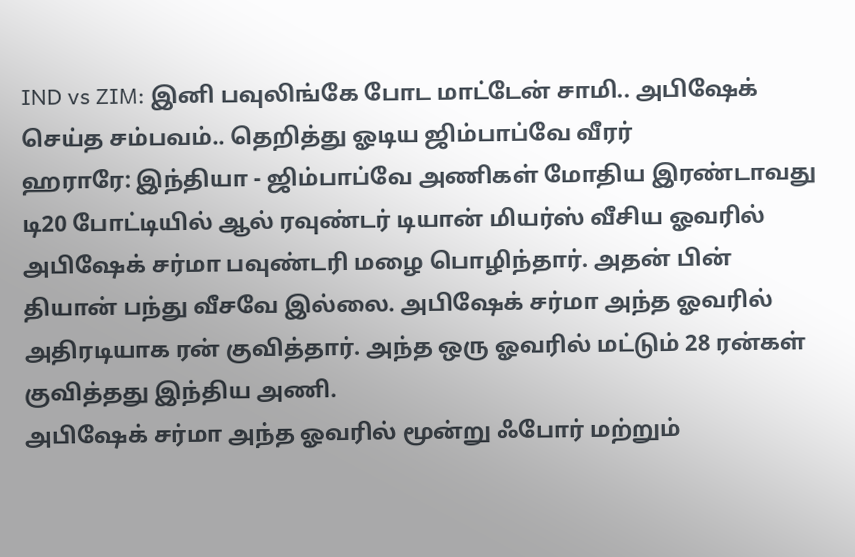IND vs ZIM: இனி பவுலிங்கே போட மாட்டேன் சாமி.. அபிஷேக் செய்த சம்பவம்.. தெறித்து ஓடிய ஜிம்பாப்வே வீரர்
ஹராரே: இந்தியா - ஜிம்பாப்வே அணிகள் மோதிய இரண்டாவது டி20 போட்டியில் ஆல் ரவுண்டர் டியான் மியர்ஸ் வீசிய ஓவரில் அபிஷேக் சர்மா பவுண்டரி மழை பொழிந்தார். அதன் பின் தியான் பந்து வீசவே இல்லை. அபிஷேக் சர்மா அந்த ஓவரில் அதிரடியாக ரன் குவித்தார். அந்த ஒரு ஓவரில் மட்டும் 28 ரன்கள் குவித்தது இந்திய அணி.
அபிஷேக் சர்மா அந்த ஓவரில் மூன்று ஃபோர் மற்றும்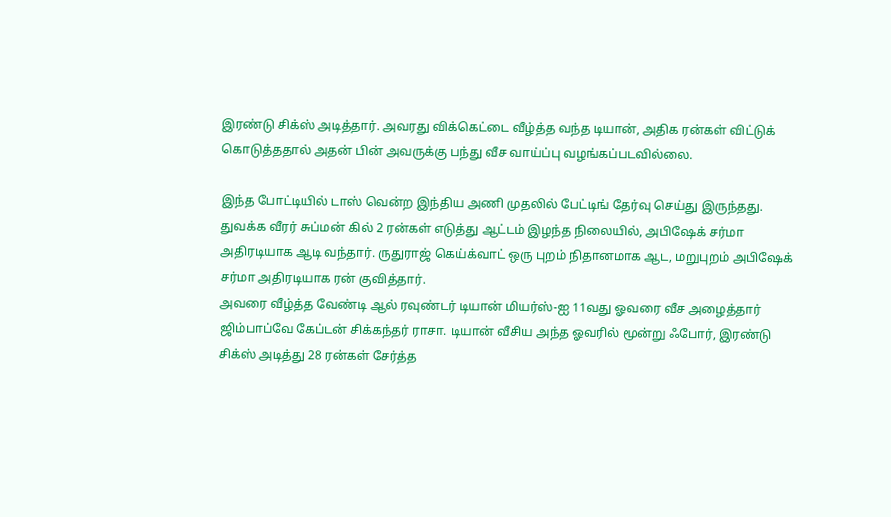இரண்டு சிக்ஸ் அடித்தார். அவரது விக்கெட்டை வீழ்த்த வந்த டியான், அதிக ரன்கள் விட்டுக் கொடுத்ததால் அதன் பின் அவருக்கு பந்து வீச வாய்ப்பு வழங்கப்படவில்லை.

இந்த போட்டியில் டாஸ் வென்ற இந்திய அணி முதலில் பேட்டிங் தேர்வு செய்து இருந்தது. துவக்க வீரர் சுப்மன் கில் 2 ரன்கள் எடுத்து ஆட்டம் இழந்த நிலையில், அபிஷேக் சர்மா அதிரடியாக ஆடி வந்தார். ருதுராஜ் கெய்க்வாட் ஒரு புறம் நிதானமாக ஆட, மறுபுறம் அபிஷேக் சர்மா அதிரடியாக ரன் குவித்தார்.
அவரை வீழ்த்த வேண்டி ஆல் ரவுண்டர் டியான் மியர்ஸ்-ஐ 11வது ஓவரை வீச அழைத்தார் ஜிம்பாப்வே கேப்டன் சிக்கந்தர் ராசா. டியான் வீசிய அந்த ஓவரில் மூன்று ஃபோர், இரண்டு சிக்ஸ் அடித்து 28 ரன்கள் சேர்த்த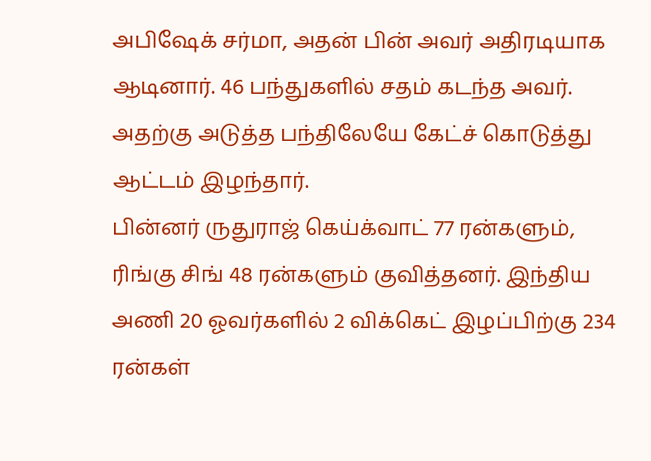அபிஷேக் சர்மா, அதன் பின் அவர் அதிரடியாக ஆடினார். 46 பந்துகளில் சதம் கடந்த அவர். அதற்கு அடுத்த பந்திலேயே கேட்ச் கொடுத்து ஆட்டம் இழந்தார்.
பின்னர் ருதுராஜ் கெய்க்வாட் 77 ரன்களும், ரிங்கு சிங் 48 ரன்களும் குவித்தனர். இந்திய அணி 20 ஓவர்களில் 2 விக்கெட் இழப்பிற்கு 234 ரன்கள்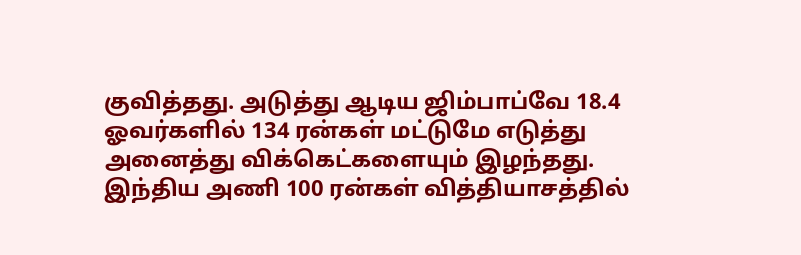குவித்தது. அடுத்து ஆடிய ஜிம்பாப்வே 18.4 ஓவர்களில் 134 ரன்கள் மட்டுமே எடுத்து அனைத்து விக்கெட்களையும் இழந்தது. இந்திய அணி 100 ரன்கள் வித்தியாசத்தில்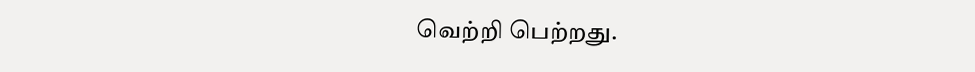வெற்றி பெற்றது.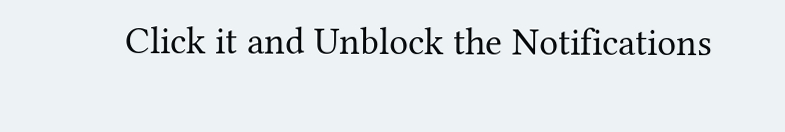Click it and Unblock the Notifications